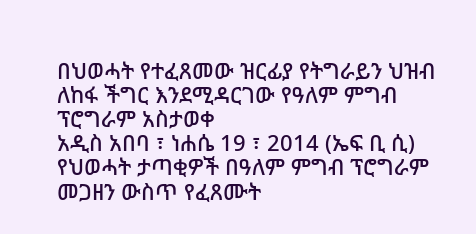በህወሓት የተፈጸመው ዝርፊያ የትግራይን ህዝብ ለከፋ ችግር እንደሚዳርገው የዓለም ምግብ ፕሮግራም አስታወቀ
አዲስ አበባ ፣ ነሐሴ 19 ፣ 2014 (ኤፍ ቢ ሲ) የህወሓት ታጣቂዎች በዓለም ምግብ ፕሮግራም መጋዘን ውስጥ የፈጸሙት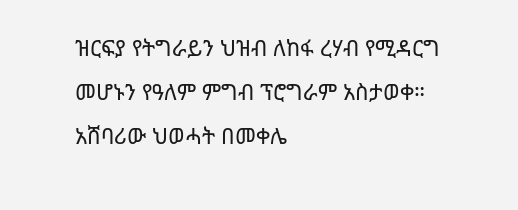ዝርፍያ የትግራይን ህዝብ ለከፋ ረሃብ የሚዳርግ መሆኑን የዓለም ምግብ ፕሮግራም አስታወቀ።
አሸባሪው ህወሓት በመቀሌ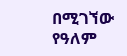በሚገኘው የዓለም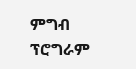ምግብ ፕሮግራም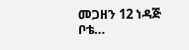መጋዘን 12 ነዳጅ ቦቴ…